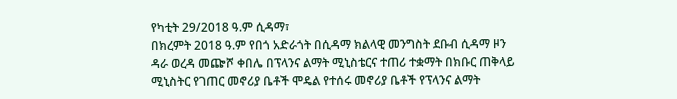የካቲት 29/2018 ዓ.ም ሲዳማ፣
በክረምት 2018 ዓ.ም የበጎ አድራጎት በሲዳማ ክልላዊ መንግስት ደቡብ ሲዳማ ዞን ዳራ ወረዳ መጬሾ ቀበሌ በፕላንና ልማት ሚኒስቴርና ተጠሪ ተቋማት በክቡር ጠቅላይ ሚኒስትር የገጠር መኖሪያ ቤቶች ሞዴል የተሰሩ መኖሪያ ቤቶች የፕላንና ልማት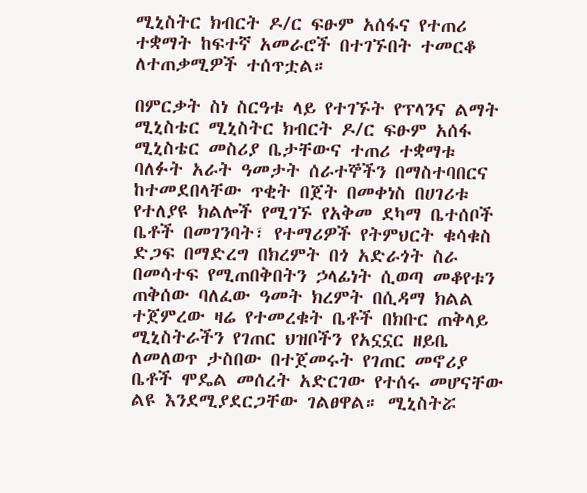ሚኒስትር ክብርት ዶ/ር ፍፁም አሰፋና የተጠሪ ተቋማት ከፍተኛ አመራሮች በተገኙበት ተመርቆ ለተጠቃሚዎች ተሰጥቷል።

በምርቃት ስነ ስርዓቱ ላይ የተገኙት የፕላንና ልማት ሚኒስቴር ሚኒስትር ክብርት ዶ/ር ፍፁም አሰፋ ሚኒስቴር መስሪያ ቤታቸውና ተጠሪ ተቋማቱ ባለፉት አራት ዓመታት ሰራተኞችን በማስተባበርና ከተመደበላቸው ጥቂት በጀት በመቀነስ በሀገሪቱ የተለያዩ ክልሎች የሚገኙ የአቅመ ደካማ ቤተሰቦች ቤቶች በመገንባት፣ የተማሪዎች የትምህርት ቁሳቁስ ድጋፍ በማድረግ በክረምት በጎ አድራጎት ስራ በመሳተፍ የሚጠበቅበትን ኃላፊነት ሲወጣ መቆየቱን ጠቅሰው ባለፈው ዓመት ክረምት በሲዳማ ክልል ተጀምረው ዛሬ የተመረቁት ቤቶች በክቡር ጠቅላይ ሚኒስትራችን የገጠር ህዝቦችን የአኗኗር ዘይቤ ለመለወጥ ታስበው በተጀመሩት የገጠር መኖሪያ ቤቶች ሞዴል መሰረት አድርገው የተሰሩ መሆናቸው ልዩ እንደሚያደርጋቸው ገልፀዋል። ሚኒስትሯ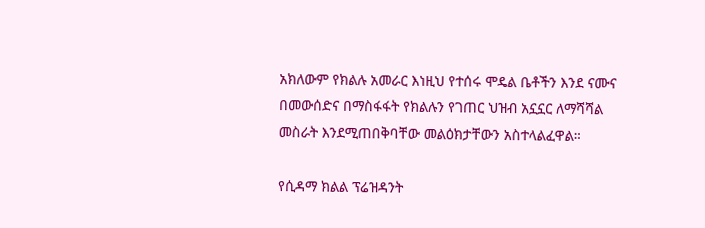አክለውም የክልሉ አመራር እነዚህ የተሰሩ ሞዴል ቤቶችን እንደ ናሙና በመውሰድና በማስፋፋት የክልሉን የገጠር ህዝብ አኗኗር ለማሻሻል መስራት እንደሚጠበቅባቸው መልዕክታቸውን አስተላልፈዋል።

የሲዳማ ክልል ፕሬዝዳንት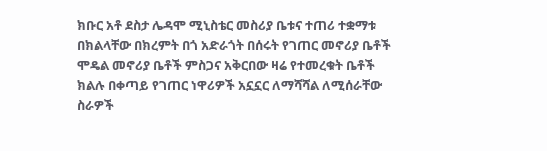ክቡር አቶ ደስታ ሌዳሞ ሚኒስቴር መስሪያ ቤቱና ተጠሪ ተቋማቱ በክልላቸው በክረምት በጎ አድራጎት በሰሩት የገጠር መኖሪያ ቤቶች ሞዴል መኖሪያ ቤቶች ምስጋና አቅርበው ዛሬ የተመረቁት ቤቶች ክልሉ በቀጣይ የገጠር ነዋሪዎች አኗኗር ለማሻሻል ለሚሰራቸው ስራዎች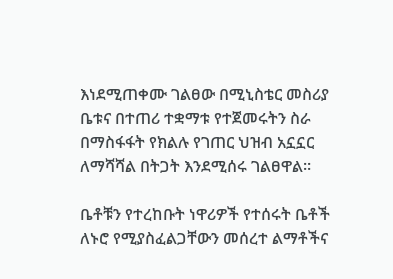እነደሚጠቀሙ ገልፀው በሚኒስቴር መስሪያ ቤቱና በተጠሪ ተቋማቱ የተጀመሩትን ስራ በማስፋፋት የክልሉ የገጠር ህዝብ አኗኗር ለማሻሻል በትጋት እንደሚሰሩ ገልፀዋል።

ቤቶቹን የተረከቡት ነዋሪዎች የተሰሩት ቤቶች ለኑሮ የሚያስፈልጋቸውን መሰረተ ልማቶችና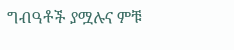ግብዓቶች ያሟሉና ምቹ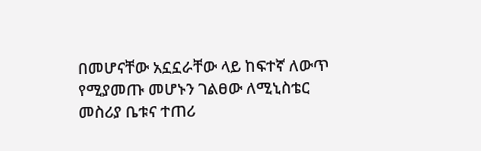በመሆናቸው አኗኗራቸው ላይ ከፍተኛ ለውጥ የሚያመጡ መሆኑን ገልፀው ለሚኒስቴር መስሪያ ቤቱና ተጠሪ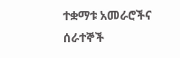ተቋማቱ አመራሮችና ሰራተኞች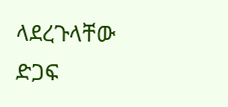ላደረጉላቸው ድጋፍ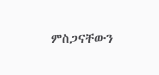ምስጋናቸውን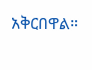አቅርበዋል።